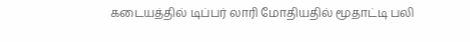கடையத்தில் டிப்பர் லாரி மோதியதில் மூதாட்டி பலி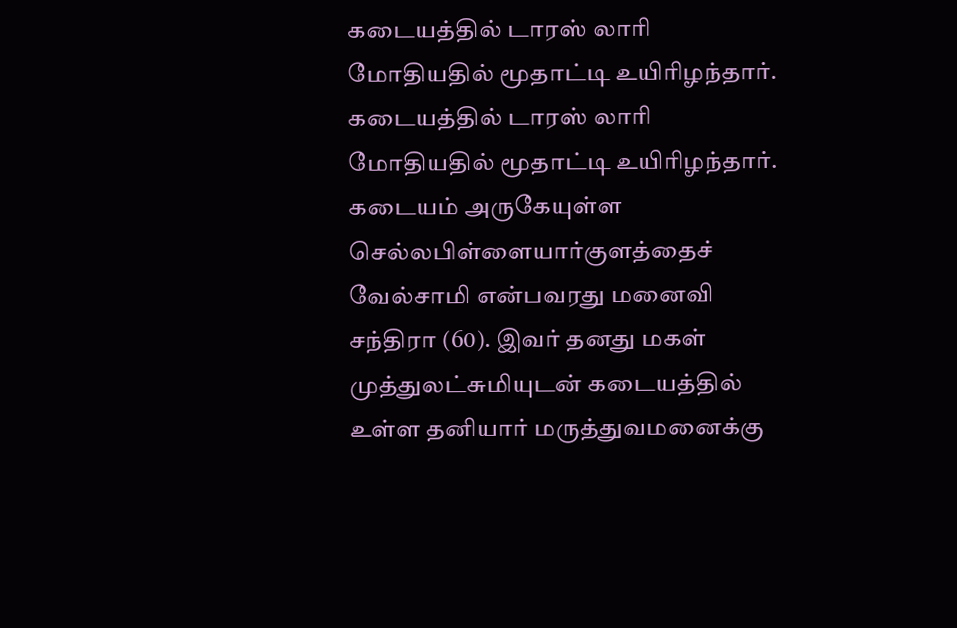கடையத்தில் டாரஸ் லாரி மோதியதில் மூதாட்டி உயிரிழந்தார்.
கடையத்தில் டாரஸ் லாரி மோதியதில் மூதாட்டி உயிரிழந்தார்.
கடையம் அருகேயுள்ள செல்லபிள்ளையார்குளத்தைச் வேல்சாமி என்பவரது மனைவி சந்திரா (60). இவர் தனது மகள் முத்துலட்சுமியுடன் கடையத்தில் உள்ள தனியார் மருத்துவமனைக்கு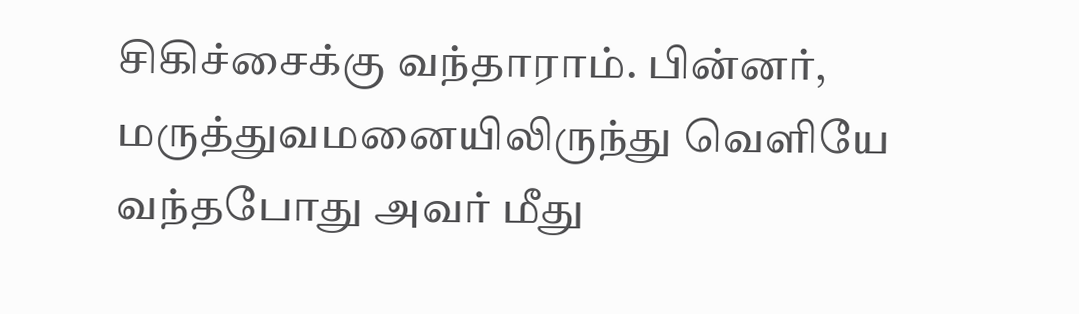சிகிச்சைக்கு வந்தாராம். பின்னர், மருத்துவமனையிலிருந்து வெளியே வந்தபோது அவர் மீது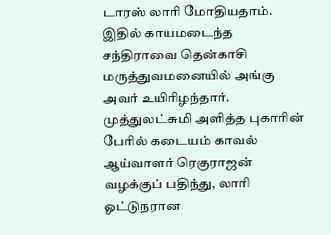டாரஸ் லாரி மோதியதாம்.
இதில் காயமடைந்த சந்திராவை தென்காசி மருத்துவமனையில் அங்கு அவர் உயிரிழந்தார்.
முத்துலட்சுமி அளித்த புகாரின் பேரில் கடையம் காவல் ஆய்வாளர் ரெகுராஜன் வழக்குப் பதிந்து, லாரி ஓட்டுநரான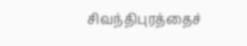சிவந்திபுரத்தைச்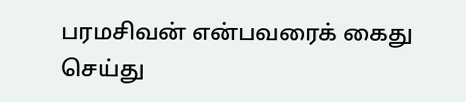பரமசிவன் என்பவரைக் கைது செய்து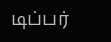டிப்பர்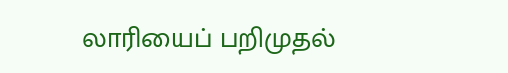லாரியைப் பறிமுதல்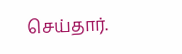செய்தார்.